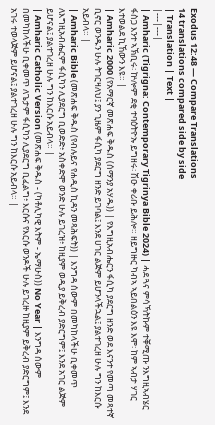Exodus 12:48 — Compare Translations
14 translations compared side by side
| Translation | Text |
|---|---|
| Amharic (Tigrigna: Contemporary Tigrinya Bible 2024) | ሓደ ጓና ምሳኻትኩም ተቐሚጡ ንእግዚኣብሄር ፋስጋ እንተ ኣኽቢሩ፡ ኵሎም ደቂ ተባዕትዮኡ ይግዘሩ፡ ሽዑ ቀሪቡ ይሕሎ። ዘይግዙር ካብኣ ኣይበልዕን እዩ እሞ፡ ከም ኣብታ ሃገር እተወልደ ኪኸውን እዩ። |
| Amharic 2000 (የአማርኛ መጽሐፍ ቅዱስ (ሰማንያ አሃዱ)) | የእግዚአብሔርን ፋሲካ ያደርግ ዘንድ ወደ እናንተ የመጣ መጻተኛ ቢኖር ወንዱን ሁሉ ትገርዛለህ፤ ያን ጊዜም ፋሲካ ያደርግ ዘንድ ይገባል፤ እንደ ሀገር ልጅም ይሆንላችኋል፤ ያልተገረዘ ሁሉ ግን ከእርሱ አይብላ። |
| Amharic Bible (መጽሐፍ ቅዱስ (የብሉይና የሐዲስ ኪዳን መጻሕፍት)) | እንግዳ ሰውም በመካከላችሁ ቢቀመጥ ለእግዚአብሔርም ፋሲካን ሊያደርግ ቢወድድ፥ አስቀድሞ ወንድ ሁሉ ይገረዝ፥ ከዚያም ወዲያ ይቅረብ ያድርግም፤ እንደ አገር ልጅም ይሆናል፤ ያልተገረዘ ሁሉ ግን ከእርሱ አይብላ። |
| Amharic Catholic Version (መጽሐፍ ቅዱስ - (ካቶሊካዊ እትም - ኤማሁስ)) No Year | እንግዳ ሰውም በመካከላችሁ ቢቀመጥ ለጌታም ፋሲካን ሊያደርግ ቢፈልግ፥ እርሱና የእርሱ ወንዶች ሁሉ ይገረዙ ከዚያም ይቅረብ ያድርግም፤ እንደ አገሩ ተወላጅም ይሆናል፤ ያልተገረዘ ሁሉ ግን ከእርሱ አይብላ። |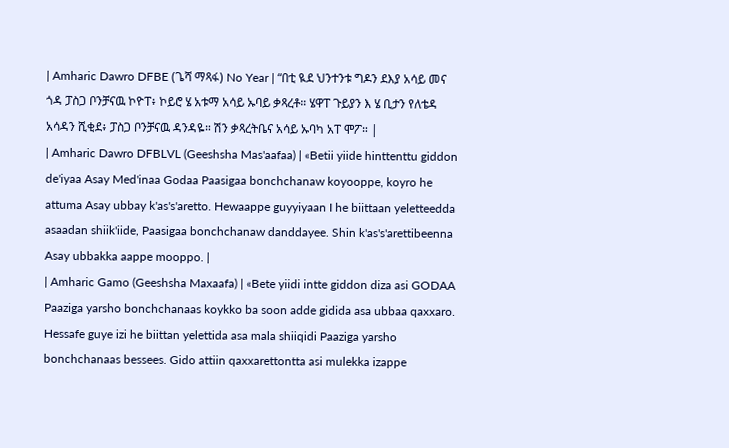| Amharic Dawro DFBE (ጌሻ ማጻፋ) No Year | “በቲ ዪደ ህንተንቱ ግዶን ደእያ አሳይ መና ጎዳ ፓስጋ ቦንቻናዉ ኮዮፐ፥ ኮይሮ ሄ አቱማ አሳይ ኡባይ ቃጻረቶ። ሄዋፐ ጉይያን እ ሄ ቢታን የለቴዳ አሳዳን ሺቂደ፥ ፓስጋ ቦንቻናዉ ዳንዳዬ። ሽን ቃጻረትቤና አሳይ ኡባካ አፐ ሞፖ። |
| Amharic Dawro DFBLVL (Geeshsha Mas'aafaa) | «Betii yiide hinttenttu giddon de'iyaa Asay Med'inaa Godaa Paasigaa bonchchanaw koyooppe, koyro he attuma Asay ubbay k'as's'aretto. Hewaappe guyyiyaan I he biittaan yeletteedda asaadan shiik'iide, Paasigaa bonchchanaw danddayee. Shin k'as's'arettibeenna Asay ubbakka aappe mooppo. |
| Amharic Gamo (Geeshsha Maxaafa) | «Bete yiidi intte giddon diza asi GODAA Paaziga yarsho bonchchanaas koykko ba soon adde gidida asa ubbaa qaxxaro. Hessafe guye izi he biittan yelettida asa mala shiiqidi Paaziga yarsho bonchchanaas bessees. Gido attiin qaxxarettontta asi mulekka izappe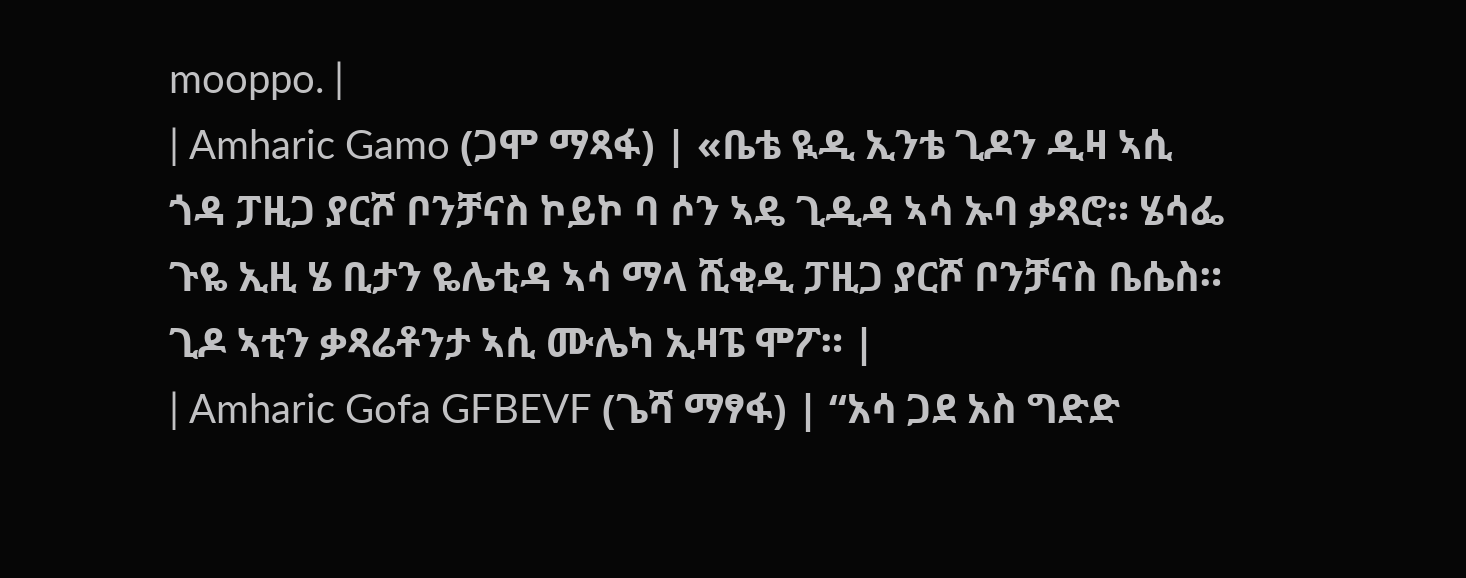mooppo. |
| Amharic Gamo (ጋሞ ማጻፋ) | «ቤቴ ዪዲ ኢንቴ ጊዶን ዲዛ ኣሲ ጎዳ ፓዚጋ ያርሾ ቦንቻናስ ኮይኮ ባ ሶን ኣዴ ጊዲዳ ኣሳ ኡባ ቃጻሮ። ሄሳፌ ጉዬ ኢዚ ሄ ቢታን ዬሌቲዳ ኣሳ ማላ ሺቂዲ ፓዚጋ ያርሾ ቦንቻናስ ቤሴስ። ጊዶ ኣቲን ቃጻሬቶንታ ኣሲ ሙሌካ ኢዛፔ ሞፖ። |
| Amharic Gofa GFBEVF (ጌሻ ማፃፋ) | “አሳ ጋደ አስ ግድድ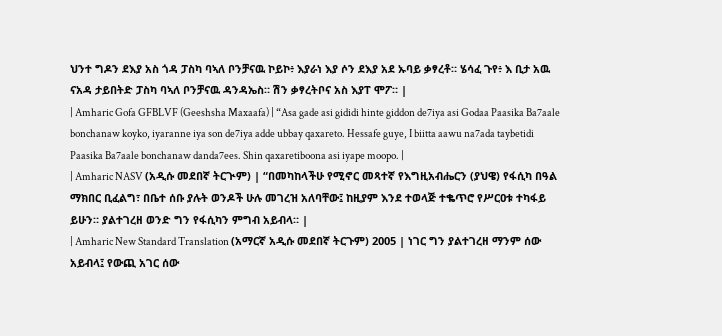ህንተ ግዶን ደእያ አስ ጎዳ ፓስካ ባኣለ ቦንቻናዉ ኮይኮ፥ እያራነ እያ ሶን ደእያ አደ ኡባይ ቃፃረቶ። ሄሳፈ ጉየ፥ እ ቢታ አዉ ናአዳ ታይበትድ ፓስካ ባኣለ ቦንቻናዉ ዳንዳኤስ። ሽን ቃፃረትቦና አስ እያፐ ሞፖ። |
| Amharic Gofa GFBLVF (Geeshsha Maxaafa) | “Asa gade asi gididi hinte giddon de7iya asi Godaa Paasika Ba7aale bonchanaw koyko, iyaranne iya son de7iya adde ubbay qaxareto. Hessafe guye, I biitta aawu na7ada taybetidi Paasika Ba7aale bonchanaw danda7ees. Shin qaxaretiboona asi iyape moopo. |
| Amharic NASV (አዲሱ መደበኛ ትርጒም) | “በመካከላችሁ የሚኖር መጻተኛ የእግዚአብሔርን (ያህዌ) የፋሲካ በዓል ማክበር ቢፈልግ፣ በቤተ ሰቡ ያሉት ወንዶች ሁሉ መገረዝ አለባቸው፤ ከዚያም እንደ ተወላጅ ተቈጥሮ የሥርዐቱ ተካፋይ ይሁን። ያልተገረዘ ወንድ ግን የፋሲካን ምግብ አይብላ። |
| Amharic New Standard Translation (አማርኛ አዲሱ መደበኛ ትርጉም) 2005 | ነገር ግን ያልተገረዘ ማንም ሰው አይብላ፤ የውጪ አገር ሰው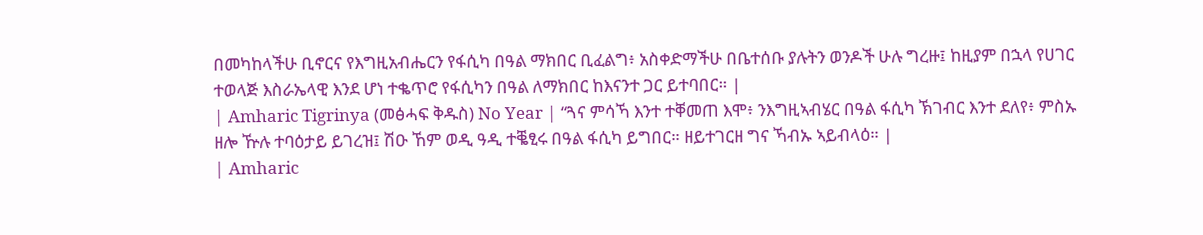በመካከላችሁ ቢኖርና የእግዚአብሔርን የፋሲካ በዓል ማክበር ቢፈልግ፥ አስቀድማችሁ በቤተሰቡ ያሉትን ወንዶች ሁሉ ግረዙ፤ ከዚያም በኋላ የሀገር ተወላጅ እስራኤላዊ እንደ ሆነ ተቈጥሮ የፋሲካን በዓል ለማክበር ከእናንተ ጋር ይተባበር። |
| Amharic Tigrinya (መፅሓፍ ቅዱስ) No Year | “ጓና ምሳኻ እንተ ተቐመጠ እሞ፥ ንእግዚኣብሄር በዓል ፋሲካ ኽገብር እንተ ደለየ፥ ምስኡ ዘሎ ዅሉ ተባዕታይ ይገረዝ፤ ሽዑ ኸም ወዲ ዓዲ ተቘፂሩ በዓል ፋሲካ ይግበር። ዘይተገርዘ ግና ኻብኡ ኣይብላዕ። |
| Amharic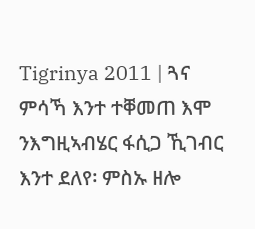Tigrinya 2011 | ጓና ምሳኻ እንተ ተቐመጠ እሞ ንእግዚኣብሄር ፋሲጋ ኺገብር እንተ ደለየ፡ ምስኡ ዘሎ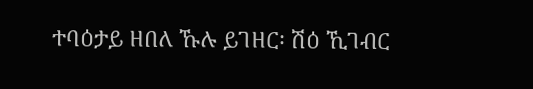ተባዕታይ ዘበለ ኹሉ ይገዘር፡ ሽዕ ኺገብር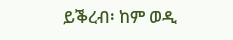ይቕረብ፡ ከም ወዲ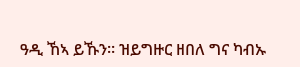ዓዲ ኸኣ ይኹን። ዝይግዙር ዘበለ ግና ካብኡ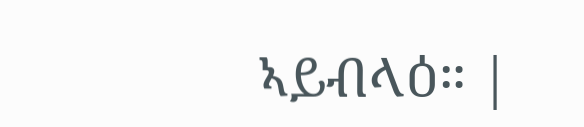ኣይብላዕ። |